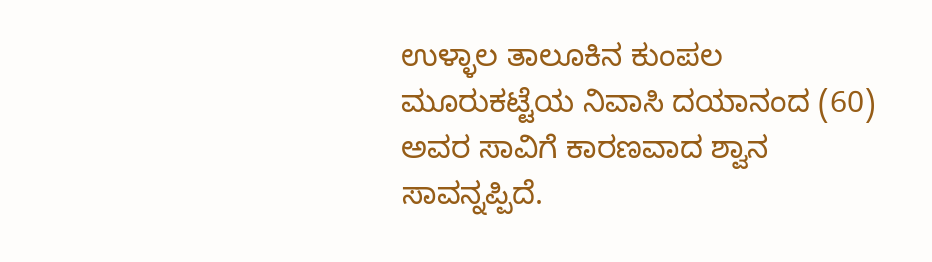ಉಳ್ಳಾಲ ತಾಲೂಕಿನ ಕುಂಪಲ ಮೂರುಕಟ್ಟೆಯ ನಿವಾಸಿ ದಯಾನಂದ (60) ಅವರ ಸಾವಿಗೆ ಕಾರಣವಾದ ಶ್ವಾನ ಸಾವನ್ನಪ್ಪಿದೆ.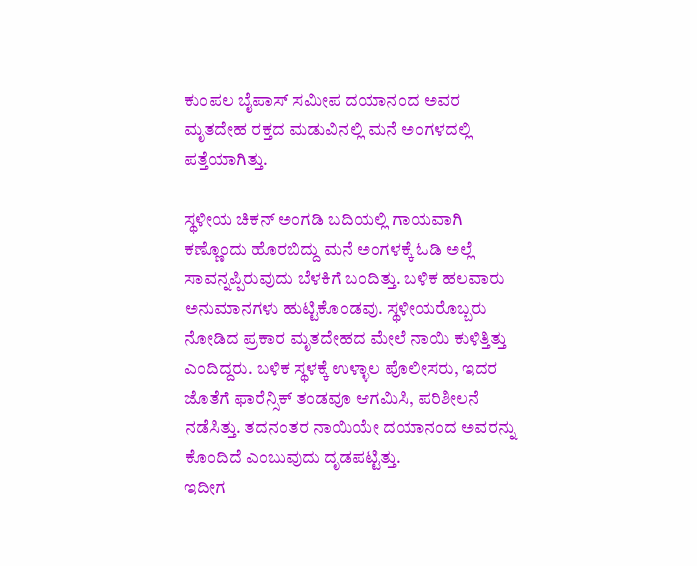ಕುಂಪಲ ಬೈಪಾಸ್ ಸಮೀಪ ದಯಾನಂದ ಅವರ ಮೃತದೇಹ ರಕ್ತದ ಮಡುವಿನಲ್ಲಿ ಮನೆ ಅಂಗಳದಲ್ಲಿ ಪತ್ತೆಯಾಗಿತ್ತು.

ಸ್ಥಳೀಯ ಚಿಕನ್ ಅಂಗಡಿ ಬದಿಯಲ್ಲಿ ಗಾಯವಾಗಿ ಕಣ್ಣೊಂದು ಹೊರಬಿದ್ದು ಮನೆ ಅಂಗಳಕ್ಕೆ ಓಡಿ ಅಲ್ಲೆ ಸಾವನ್ನಪ್ಪಿರುವುದು ಬೆಳಕಿಗೆ ಬಂದಿತ್ತು. ಬಳಿಕ ಹಲವಾರು ಅನುಮಾನಗಳು ಹುಟ್ಟಿಕೊಂಡವು. ಸ್ಥಳೀಯರೊಬ್ಬರು ನೋಡಿದ ಪ್ರಕಾರ ಮೃತದೇಹದ ಮೇಲೆ ನಾಯಿ ಕುಳಿತ್ತಿತ್ತು ಎಂದಿದ್ದರು. ಬಳಿಕ ಸ್ಥಳಕ್ಕೆ ಉಳ್ಳಾಲ ಪೊಲೀಸರು, ಇದರ ಜೊತೆಗೆ ಫಾರೆನ್ಸಿಕ್ ತಂಡವೂ ಆಗಮಿಸಿ, ಪರಿಶೀಲನೆ ನಡೆಸಿತ್ತು. ತದನಂತರ ನಾಯಿಯೇ ದಯಾನಂದ ಅವರನ್ನು ಕೊಂದಿದೆ ಎಂಬುವುದು ದೃಡಪಟ್ಟಿತ್ತು.
ಇದೀಗ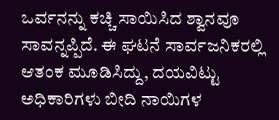ಒರ್ವನನ್ನು ಕಚ್ಚಿ ಸಾಯಿಸಿದ ಶ್ವಾನವೂ ಸಾವನ್ನಪ್ಪಿದೆ. ಈ ಘಟನೆ ಸಾರ್ವಜನಿಕರಲ್ಲಿ ಆತಂಕ ಮೂಡಿಸಿದ್ದು, ದಯವಿಟ್ಟು ಅಧಿಕಾರಿಗಳು ಬೀದಿ ನಾಯಿಗಳ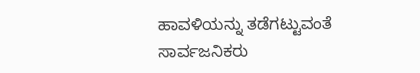ಹಾವಳಿಯನ್ನು ತಡೆಗಟ್ಟುವಂತೆ ಸಾರ್ವಜನಿಕರು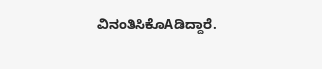ವಿನಂತಿಸಿಕೊAಡಿದ್ದಾರೆ.